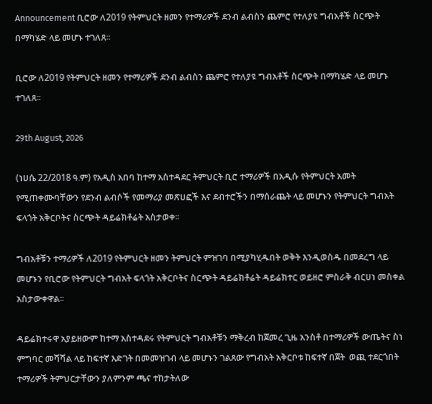Announcement ቢሮው ለ2019 የትምህርት ዘመን የተማሪዎች ደንብ ልብስን ጨምሮ የተለያዩ ግብአቶች ስርጭት በማካሄድ ላይ መሆኑ ተገለጸ፡፡

ቢሮው ለ2019 የትምህርት ዘመን የተማሪዎች ደንብ ልብስን ጨምሮ የተለያዩ ግብአቶች ስርጭት በማካሄድ ላይ መሆኑ ተገለጸ፡፡

29th August, 2026

(ነሀሴ 22/2018 ዓ.ም) የአዲስ አበባ ከተማ አስተዳደር ትምህርት ቢሮ ተማሪዎች በአዲሱ የትምህርት አመት የሚጠቀሙባቸውን የደንብ ልብሶች የመማሪያ መጽሀፎች እና ደብተሮችን በማሰራጨት ላይ መሆኑን የትምህርት ግብአት ፍላጎት አቅርቦትና ስርጭት ዳይሬክቶሬት አስታወቀ፡፡

ግብአቶቹን ተማሪዎች ለ2019 የትምህርት ዘመን ትምህርት ምዝገባ በሚያካሂዱበት ወቅት እንዲወስዱ በመደረግ ላይ መሆኑን የቢሮው የትምህርት ግብአት ፍላጎት አቅርቦትና ስርጭት ዳይሬክቶሬት ዳይሬክተር ወይዘሮ ምስራቅ ብርሀነ መስቀል አስታውቀዋል፡፡

ዳይሬክተሩዋ አያይዘውም ከተማ አስተዳደሩ የትምህርት ግብአቶቹን ማቅረብ ከጀመረ ጊዜ አንስቶ በተማሪዎች ውጤትና ስነ ምግባር መሻሻል ላይ ከፍተኛ እድገት በመመዝገብ ላይ መሆኑን ገልጸው የግብአት አቅርቦቱ ከፍተኛ በጀት  ወጪ ተደርጎበት ተማሪዎች ትምህርታቸውን ያለምንም ጫና ተከታትለው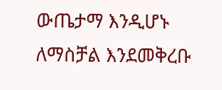ውጤታማ እንዲሆኑ ለማስቻል እንደመቅረቡ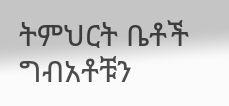ትምህርት ቤቶች ግብአቶቹን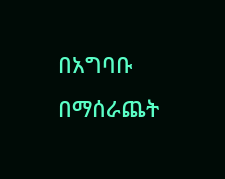በአግባቡ በማሰራጨት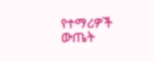የተማሪዎች ውጤት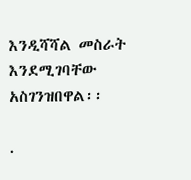እንዲሻሻል መስራት  እንደሚገባቸው አስገንዝበዋል፡፡

.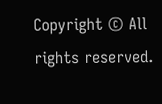Copyright © All rights reserved.